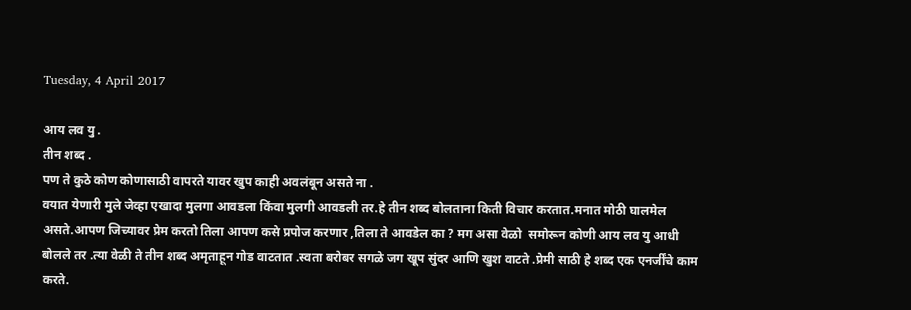Tuesday, 4 April 2017

आय लव यु .
तीन शब्द .
पण ते कुठे कोण कोणासाठी वापरते यावर खुप काही अवलंबून असते ना .
वयात येणारी मुले जेव्हा एखादा मुलगा आवडला किंवा मुलगी आवडली तर.हे तीन शब्द बोलताना किती विचार करतात.मनात मोठी घालमेल असते.आपण जिच्यावर प्रेम करतो तिला आपण कसे प्रपोज करणार ,तिला ते आवडेल का ? मग असा वेळो  समोरून कोणी आय लव यु आधी बोलले तर .त्या वेळी ते तीन शब्द अमृताहून गोड वाटतात .स्वता बरोबर सगळे जग खूप सुंदर आणि खुश वाटते .प्रेमी साठी हे शब्द एक एनर्जींचे काम करते.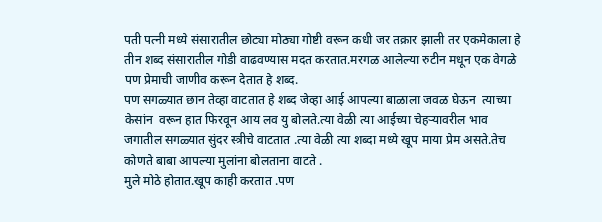पती पत्नी मध्ये संसारातील छोट्या मोठ्या गोष्टी वरून कधी जर तक्रार झाली तर एकमेकाला हे तीन शब्द संसारातील गोडी वाढवण्यास मदत करतात.मरगळ आलेल्या रुटीन मधून एक वेगळे पण प्रेमाची जाणीव करून देतात हे शब्द.
पण सगळ्यात छान तेव्हा वाटतात हे शब्द जेव्हा आई आपल्या बाळाला जवळ घेऊन  त्याच्या केसांन  वरून हात फिरवून आय लव यु बोलते.त्या वेळी त्या आईच्या चेहऱ्यावरील भाव जगातील सगळ्यात सुंदर स्त्रीचे वाटतात .त्या वेळी त्या शब्दा मध्ये खूप माया प्रेम असते.तेच कोणते बाबा आपल्या मुलांना बोलताना वाटते .
मुले मोठे होतात.खूप काही करतात .पण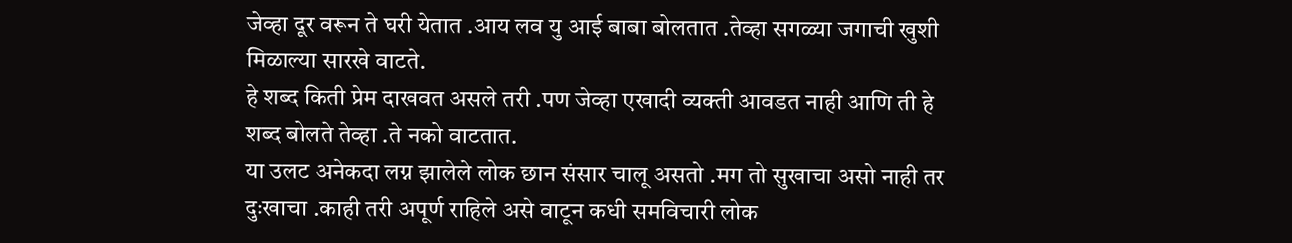जेव्हा दूर वरून ते घरी येतात .आय लव यु आई बाबा बोलतात .तेव्हा सगळ्या जगाची खुशी मिळाल्या सारखे वाटते.
हे शब्द किती प्रेम दाखवत असले तरी .पण जेव्हा एखादी व्यक्ती आवडत नाही आणि ती हे शब्द बोलते तेव्हा .ते नको वाटतात.
या उलट अनेकदा लग्न झालेले लोक छान संसार चालू असतो .मग तो सुखाचा असो नाही तर दुःखाचा .काही तरी अपूर्ण राहिले असे वाटून कधी समविचारी लोक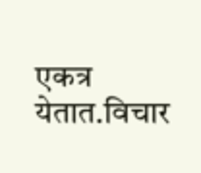एकत्र येतात.विचार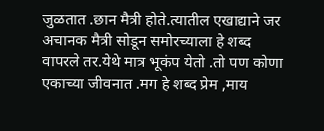जुळतात .छान मैत्री होते.त्यातील एखाद्याने जर अचानक मैत्री सोडून समोरच्याला हे शब्द वापरले तर.येथे मात्र भूकंप येतो .तो पण कोणा एकाच्या जीवनात .मग हे शब्द प्रेम ,माय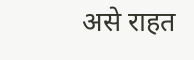असे राहत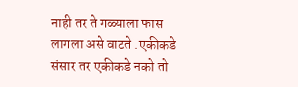नाही तर ते गळ्याला फास लागला असे वाटते .एकीकडे संसार तर एकीकडे नको तो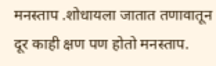मनस्ताप .शोधायला जातात तणावातून दूर काही क्षण पण होतो मनस्ताप.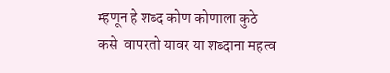म्हणून हे शब्द कोण कोणाला कुठे कसे  वापरतो यावर या शब्दाना महत्व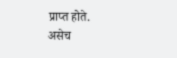प्राप्त होते.
असेच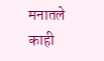मनातले काही